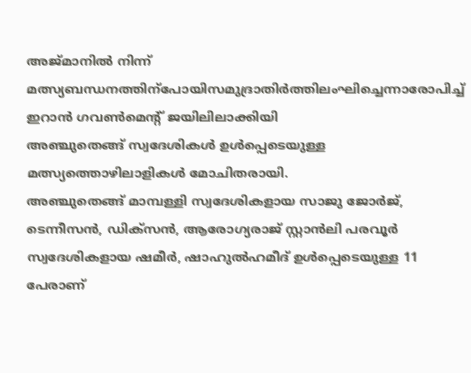അജ്മാനിൽ നിന്ന് മത്സ്യബന്ധനത്തിന്പോയിസമുദ്രാതിർത്തിലംഘിച്ചെന്നാരോപിച്ച് ഇറാൻ ഗവൺമെന്റ് ജയിലിലാക്കിയി
അഞ്ചുതെങ്ങ് സ്വദേശികൾ ഉൾപ്പെടെയുള്ള മത്സ്യത്തൊഴിലാളികൾ മോചിതരായി.
അഞ്ചുതെങ്ങ് മാമ്പള്ളി സ്വദേശികളായ സാജു ജോർജ്, ടെന്നീസൻ, ഡിക്സൻ, ആരോഗ്യരാജ് സ്റ്റാൻലി പരവൂർ സ്വദേശികളായ ഷമീർ, ഷാഹുൽഹമീദ് ഉൾപ്പെടെയുള്ള 11 പേരാണ്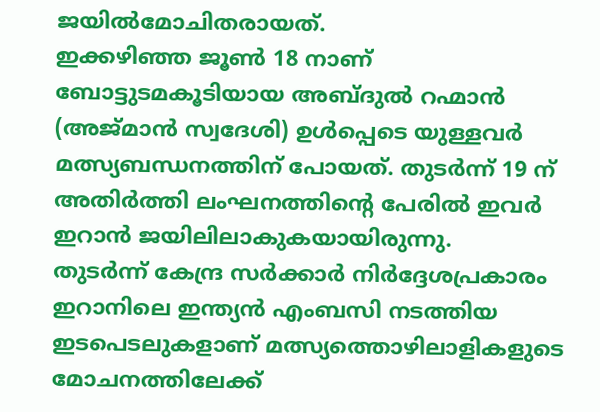ജയിൽമോചിതരായത്.
ഇക്കഴിഞ്ഞ ജൂൺ 18 നാണ് ബോട്ടുടമകൂടിയായ അബ്ദുൽ റഹ്മാൻ (അജ്മാൻ സ്വദേശി) ഉൾപ്പെടെ യുള്ളവർ മത്സ്യബന്ധനത്തിന് പോയത്. തുടർന്ന് 19 ന് അതിർത്തി ലംഘനത്തിന്റെ പേരിൽ ഇവർ ഇറാൻ ജയിലിലാകുകയായിരുന്നു.
തുടർന്ന് കേന്ദ്ര സർക്കാർ നിർദ്ദേശപ്രകാരം ഇറാനിലെ ഇന്ത്യൻ എംബസി നടത്തിയ ഇടപെടലുകളാണ് മത്സ്യത്തൊഴിലാളികളുടെ മോചനത്തിലേക്ക്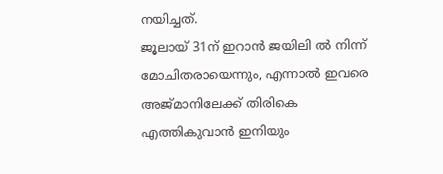നയിച്ചത്.
ജൂലായ് 31ന് ഇറാൻ ജയിലി ൽ നിന്ന് മോചിതരായെന്നും, എന്നാൽ ഇവരെ അജ്മാനിലേക്ക് തിരികെ എത്തികുവാൻ ഇനിയും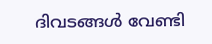ദിവടങ്ങൾ വേണ്ടി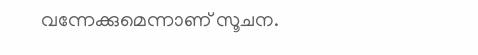വന്നേക്കുമെന്നാണ് സൂചന.